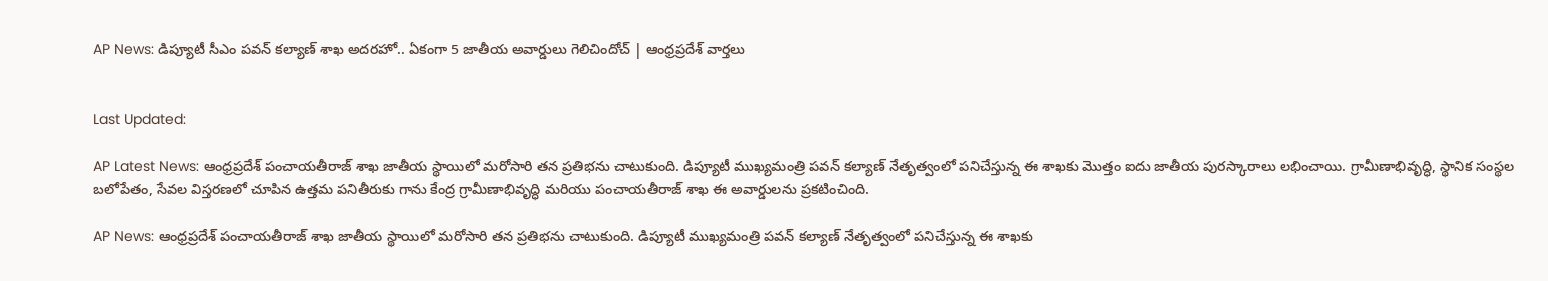AP News: డిప్యూటీ సీఎం పవన్ కల్యాణ్ శాఖ అదరహో.. ఏకంగా 5 జాతీయ అవార్డులు గెలిచిందోచ్ | ఆంధ్రప్రదేశ్ వార్తలు


Last Updated:

AP Latest News: ఆంధ్రప్రదేశ్ పంచాయతీరాజ్ శాఖ జాతీయ స్థాయిలో మరోసారి తన ప్రతిభను చాటుకుంది. డిప్యూటీ ముఖ్యమంత్రి పవన్ కల్యాణ్ నేతృత్వంలో పనిచేస్తున్న ఈ శాఖకు మొత్తం ఐదు జాతీయ పురస్కారాలు లభించాయి. గ్రామీణాభివృద్ధి, స్థానిక సంస్థల బలోపేతం, సేవల విస్తరణలో చూపిన ఉత్తమ పనితీరుకు గాను కేంద్ర గ్రామీణాభివృద్ధి మరియు పంచాయతీరాజ్ శాఖ ఈ అవార్డులను ప్రకటించింది.

AP News: ఆంధ్రప్రదేశ్ పంచాయతీరాజ్ శాఖ జాతీయ స్థాయిలో మరోసారి తన ప్రతిభను చాటుకుంది. డిప్యూటీ ముఖ్యమంత్రి పవన్ కల్యాణ్ నేతృత్వంలో పనిచేస్తున్న ఈ శాఖకు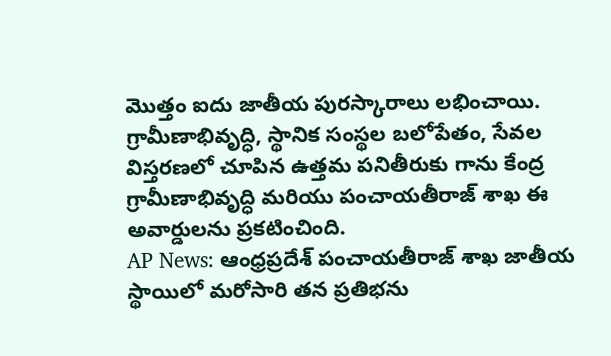మొత్తం ఐదు జాతీయ పురస్కారాలు లభించాయి. గ్రామీణాభివృద్ధి, స్థానిక సంస్థల బలోపేతం, సేవల విస్తరణలో చూపిన ఉత్తమ పనితీరుకు గాను కేంద్ర గ్రామీణాభివృద్ధి మరియు పంచాయతీరాజ్ శాఖ ఈ అవార్డులను ప్రకటించింది.
AP News: ఆంధ్రప్రదేశ్ పంచాయతీరాజ్ శాఖ జాతీయ స్థాయిలో మరోసారి తన ప్రతిభను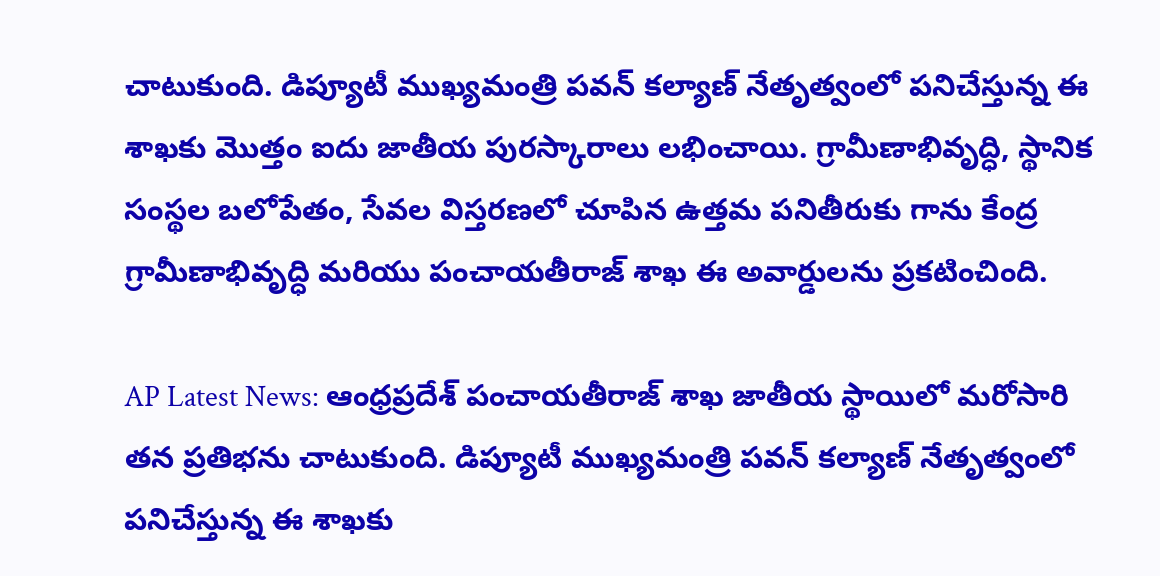చాటుకుంది. డిప్యూటీ ముఖ్యమంత్రి పవన్ కల్యాణ్ నేతృత్వంలో పనిచేస్తున్న ఈ శాఖకు మొత్తం ఐదు జాతీయ పురస్కారాలు లభించాయి. గ్రామీణాభివృద్ధి, స్థానిక సంస్థల బలోపేతం, సేవల విస్తరణలో చూపిన ఉత్తమ పనితీరుకు గాను కేంద్ర గ్రామీణాభివృద్ధి మరియు పంచాయతీరాజ్ శాఖ ఈ అవార్డులను ప్రకటించింది.

AP Latest News: ఆంధ్రప్రదేశ్ పంచాయతీరాజ్ శాఖ జాతీయ స్థాయిలో మరోసారి తన ప్రతిభను చాటుకుంది. డిప్యూటీ ముఖ్యమంత్రి పవన్ కల్యాణ్ నేతృత్వంలో పనిచేస్తున్న ఈ శాఖకు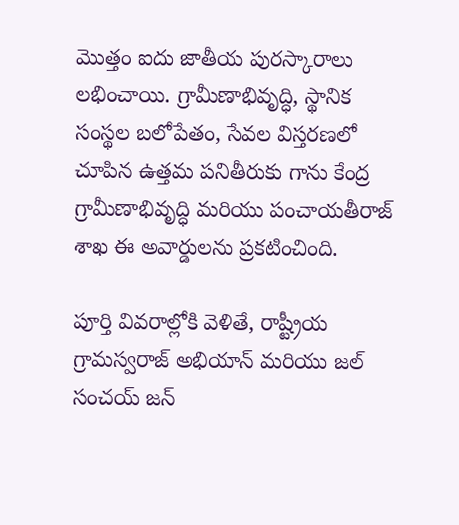మొత్తం ఐదు జాతీయ పురస్కారాలు లభించాయి. గ్రామీణాభివృద్ధి, స్థానిక సంస్థల బలోపేతం, సేవల విస్తరణలో చూపిన ఉత్తమ పనితీరుకు గాను కేంద్ర గ్రామీణాభివృద్ధి మరియు పంచాయతీరాజ్ శాఖ ఈ అవార్డులను ప్రకటించింది.

పూర్తి వివరాల్లోకి వెళితే, రాష్ట్రీయ గ్రామస్వరాజ్ అభియాన్ మరియు జల్ సంచయ్ జన్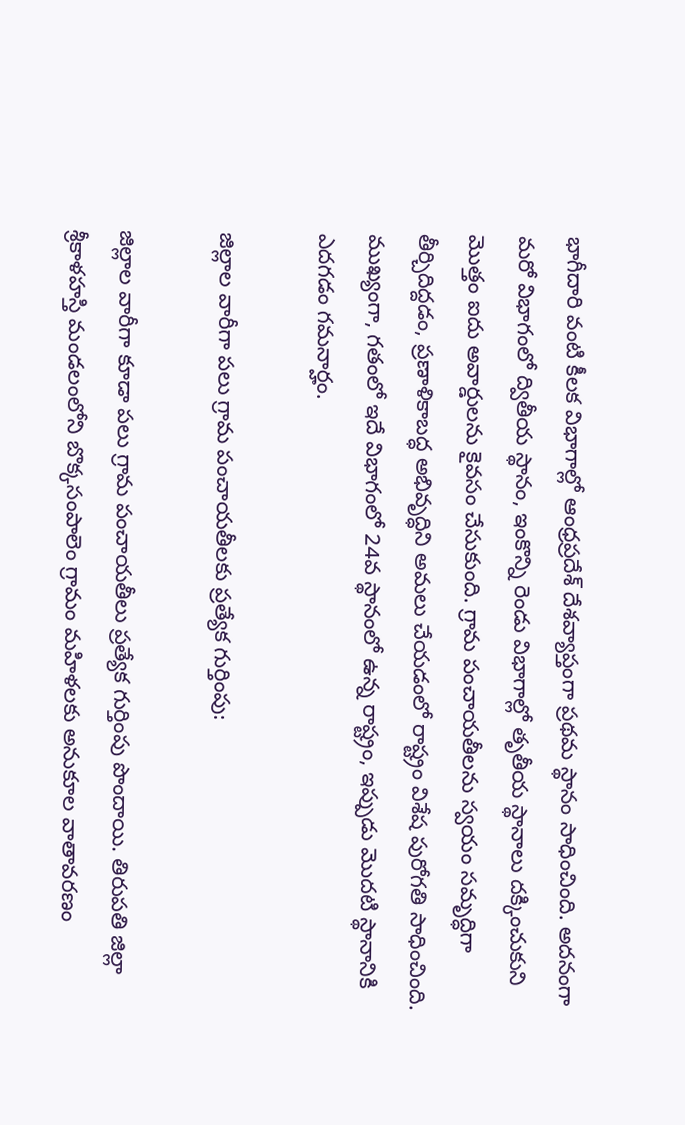భాగీదారి వంటి కీలక విభాగాల్లో ఆంధ్రప్రదేశ్ దేశవ్యాప్తంగా ప్రథమ స్థానం సాధించింది. అదనంగా మరో విభాగంలో ద్వితీయ స్థానం, ఇంకొన్ని రెండు విభాగాల్లో తృతీయ స్థానాలు దక్కించుకుని మొత్తం ఐదు అవార్డులను కైవసం చేసుకుంది. గ్రామ పంచాయతీలను స్వయం సమృద్ధిగా తీర్చిదిద్దడం, ప్రణాళికాబద్ధ అభివృద్ధిని అమలు చేయడంలో రాష్ట్రం విశేష పురోగతి సాధించింది. ముఖ్యంగా, గతంలో ఇదే విభాగంలో 24వ స్థానంలో ఉన్న రాష్ట్రం, ఇప్పుడు మొదటి స్థానానికి ఎదగడం గమనార్హం.

జిల్లాల వారీగా పలు గ్రామ పంచాయతీలకు ప్రత్యేక గుర్తింపు:

జిల్లాల వారీగా కూడా పలు గ్రామ పంచాయతీలు ప్రత్యేక గుర్తింపు పొందాయి. తిరుపతి జిల్లా శ్రీకాళహస్తి మండలంలోని బొక్కసంపాలెం గ్రామం మహిళలకు అనుకూల వాతావరణం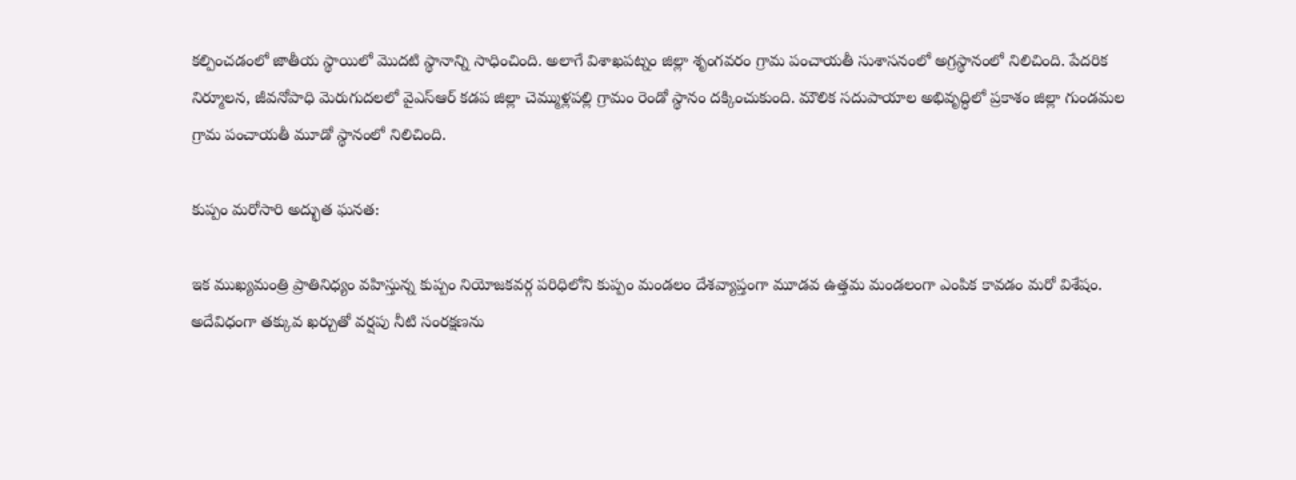కల్పించడంలో జాతీయ స్థాయిలో మొదటి స్థానాన్ని సాధించింది. అలాగే విశాఖపట్నం జిల్లా శృంగవరం గ్రామ పంచాయతీ సుశాసనంలో అగ్రస్థానంలో నిలిచింది. పేదరిక నిర్మూలన, జీవనోపాధి మెరుగుదలలో వైఎస్ఆర్ కడప జిల్లా చెమ్ముళ్లపల్లి గ్రామం రెండో స్థానం దక్కించుకుంది. మౌలిక సదుపాయాల అభివృద్ధిలో ప్రకాశం జిల్లా గుండమల గ్రామ పంచాయతీ మూడో స్థానంలో నిలిచింది.

కుప్పం మరోసారి అద్భుత ఘనత:

ఇక ముఖ్యమంత్రి ప్రాతినిధ్యం వహిస్తున్న కుప్పం నియోజకవర్గ పరిధిలోని కుప్పం మండలం దేశవ్యాప్తంగా మూడవ ఉత్తమ మండలంగా ఎంపిక కావడం మరో విశేషం. అదేవిధంగా తక్కువ ఖర్చుతో వర్షపు నీటి సంరక్షణను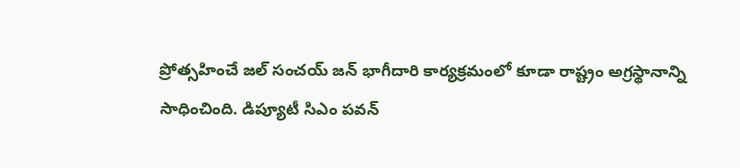ప్రోత్సహించే జల్ సంచయ్ జన్ భాగీదారి కార్యక్రమంలో కూడా రాష్ట్రం అగ్రస్థానాన్ని సాధించింది. డిప్యూటీ సిఎం పవన్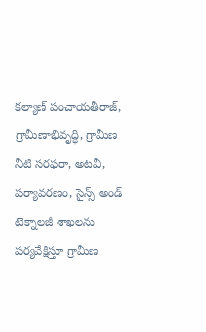కల్యాణ్ పంచాయతీరాజ్, గ్రామీణాభివృద్ధి, గ్రామీణ నీటి సరఫరా, అటవీ, పర్యావరణం, సైన్స్ అండ్ టెక్నాలజీ శాఖలను పర్యవేక్షిస్తూ గ్రామీణ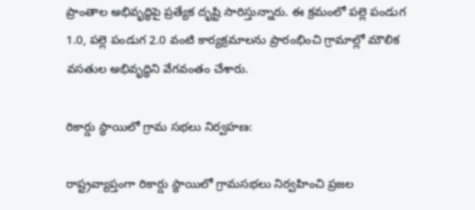ప్రాంతాల అభివృద్ధిపై ప్రత్యేక దృష్టి సారిస్తున్నారు. ఈ క్రమంలో పల్లె పండుగ 1.0, పల్లె పండుగ 2.0 వంటి కార్యక్రమాలను ప్రారంభించి గ్రామాల్లో మౌలిక వసతుల అభివృద్ధిని వేగవంతం చేశారు.

రికార్డు స్థాయిలో గ్రామ సభలు నిర్వహణ:

రాష్ట్రవ్యాప్తంగా రికార్డు స్థాయిలో గ్రామసభలు నిర్వహించి ప్రజల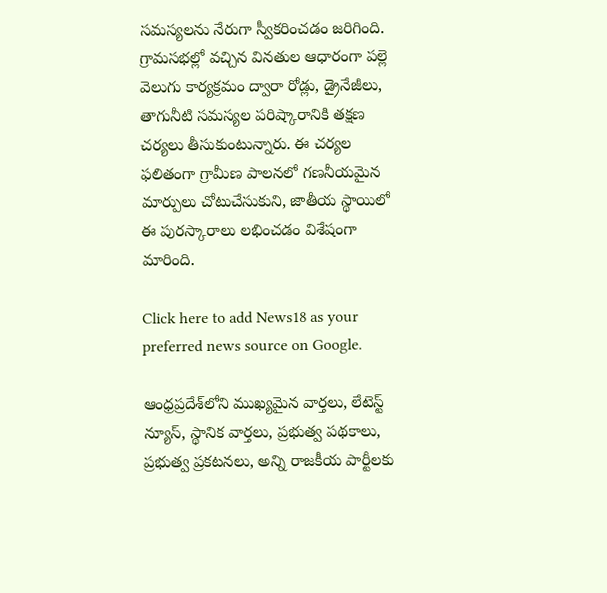సమస్యలను నేరుగా స్వీకరించడం జరిగింది. గ్రామసభల్లో వచ్చిన వినతుల ఆధారంగా పల్లె వెలుగు కార్యక్రమం ద్వారా రోడ్లు, డ్రైనేజీలు, తాగునీటి సమస్యల పరిష్కారానికి తక్షణ చర్యలు తీసుకుంటున్నారు. ఈ చర్యల ఫలితంగా గ్రామీణ పాలనలో గణనీయమైన మార్పులు చోటుచేసుకుని, జాతీయ స్థాయిలో ఈ పురస్కారాలు లభించడం విశేషంగా మారింది.

Click here to add News18 as your preferred news source on Google.

ఆంధ్రప్రదేశ్‌లోని ముఖ్యమైన వార్తలు, లేటెస్ట్ న్యూస్, స్థానిక వార్తలు, ప్రభుత్వ పథకాలు, ప్రభుత్వ ప్రకటనలు, అన్ని రాజకీయ పార్టీలకు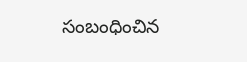సంబంధించిన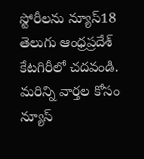స్టోరీలను న్యూస్18 తెలుగు ఆంధ్రప్రదేశ్ కేటగిరీలో చదవండి. మరిన్ని వార్తల కోసం న్యూస్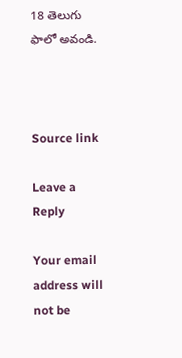18 తెలుగు ఫాలో అవండి.



Source link

Leave a Reply

Your email address will not be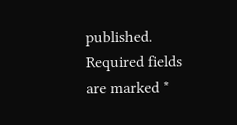published. Required fields are marked *